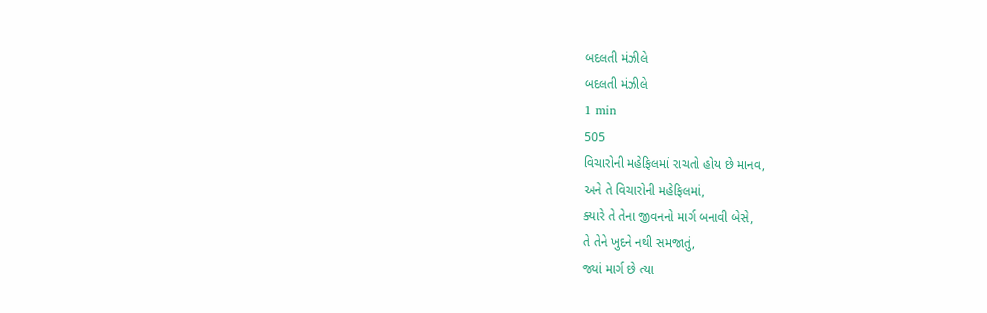બદલતી મંઝીલે
બદલતી મંઝીલે
1 min
505
વિચારોની મહેફિલમાં રાચતો હોય છે માનવ,
અને તે વિચારોની મહેફિલમાં,
ક્યારે તે તેના જીવનનો માર્ગ બનાવી બેસે,
તે તેને ખુદને નથી સમજાતું,
જ્યાં માર્ગ છે ત્યા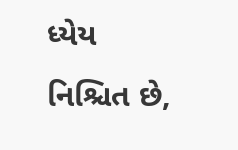ધ્યેય નિશ્ચિત છે,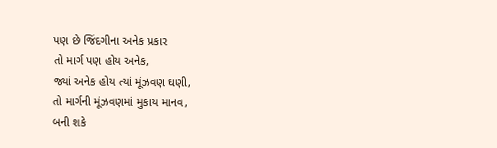પણ છે જિંદગીના અનેક પ્રકાર
તો માર્ગ પણ હોય અનેક,
જ્યાં અનેક હોય ત્યાં મૂંઝવણ ઘણી,
તો માર્ગની મૂંઝવણમાં મુકાય માનવ,
બની શકે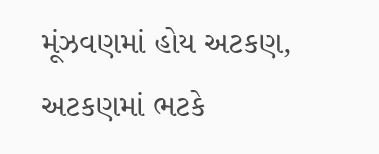મૂંઝવણમાં હોય અટકણ,
અટકણમાં ભટકે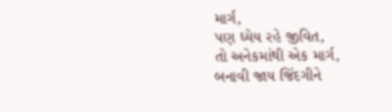માર્ગ,
પણ ધ્યેય રહે જીવિત,
તો અનેકમાંથી એક માર્ગ,
બનાવી જાય જિંદગીને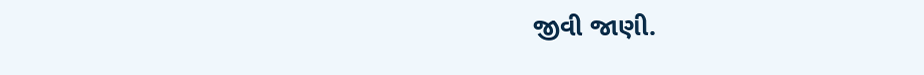જીવી જાણી.